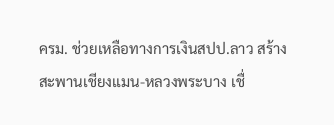ครม. ช่วยเหลือทางการเงินสปป.ลาว สร้างสะพานเชียงแมน-หลวงพระบาง เชื่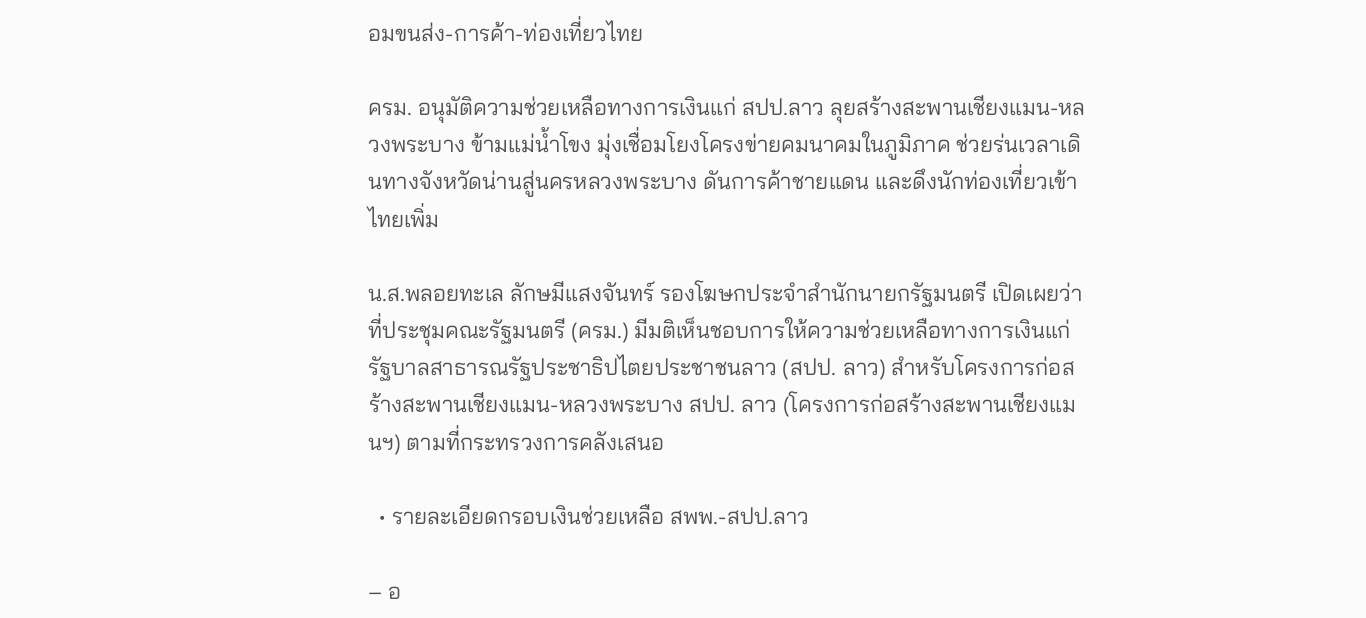อมขนส่ง-การค้า-ท่องเที่ยวไทย

ครม. อนุมัติความช่วยเหลือทางการเงินแก่ สปป.ลาว ลุยสร้างสะพานเชียงแมน-หลวงพระบาง ข้ามแม่น้ำโขง มุ่งเชื่อมโยงโครงข่ายคมนาคมในภูมิภาค ช่วยร่นเวลาเดินทางจังหวัดน่านสู่นครหลวงพระบาง ดันการค้าชายแดน และดึงนักท่องเที่ยวเข้าไทยเพิ่ม

น.ส.พลอยทะเล ลักษมีแสงจันทร์ รองโฆษกประจำสำนักนายกรัฐมนตรี เปิดเผยว่า ที่ประชุมคณะรัฐมนตรี (ครม.) มีมติเห็นชอบการให้ความช่วยเหลือทางการเงินแก่รัฐบาลสาธารณรัฐประชาธิปไตยประชาชนลาว (สปป. ลาว) สำหรับโครงการก่อสร้างสะพานเชียงแมน-หลวงพระบาง สปป. ลาว (โครงการก่อสร้างสะพานเชียงแมนฯ) ตามที่กระทรวงการคลังเสนอ

  • รายละเอียดกรอบเงินช่วยเหลือ สพพ.-สปป.ลาว

– อ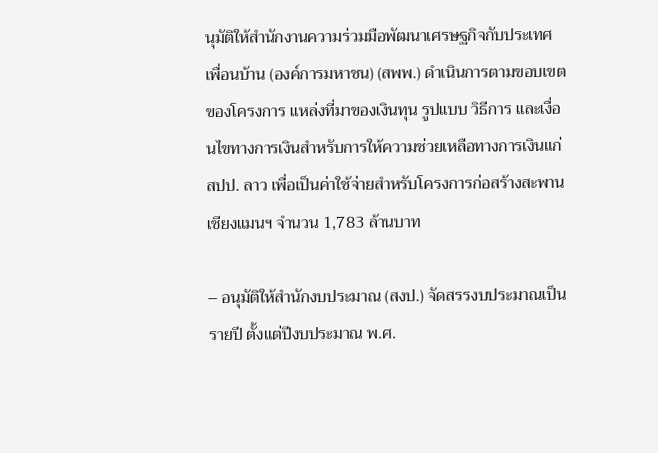นุมัติให้สำนักงานความร่วมมือพัฒนาเศรษฐกิจกับประเทศเพื่อนบ้าน (องค์การมหาชน) (สพพ.) ดำเนินการตามขอบเขตของโครงการ แหล่งที่มาของเงินทุน รูปแบบ วิธีการ และเงื่อนไขทางการเงินสำหรับการให้ความช่วยเหลือทางการเงินแก่ สปป. ลาว เพื่อเป็นค่าใช้จ่ายสำหรับโครงการก่อสร้างสะพานเชียงแมนฯ จำนวน 1,783 ล้านบาท

– อนุมัติให้สำนักงบประมาณ (สงป.) จัดสรรงบประมาณเป็นรายปี ตั้งแต่ปีงบประมาณ พ.ศ.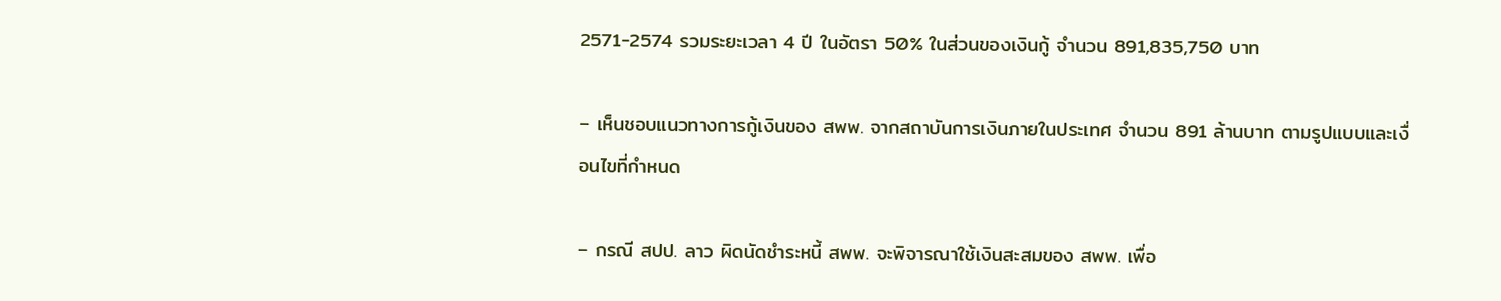2571-2574 รวมระยะเวลา 4 ปี ในอัตรา 50% ในส่วนของเงินกู้ จำนวน 891,835,750 บาท

– เห็นชอบแนวทางการกู้เงินของ สพพ. จากสถาบันการเงินภายในประเทศ จำนวน 891 ล้านบาท ตามรูปแบบและเงื่อนไขที่กำหนด

– กรณี สปป. ลาว ผิดนัดชำระหนี้ สพพ. จะพิจารณาใช้เงินสะสมของ สพพ. เพื่อ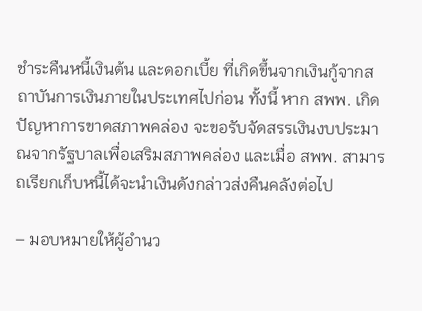ชำระคืนหนี้เงินต้น และดอกเบี้ย ที่เกิดขึ้นจากเงินกู้จากสถาบันการเงินภายในประเทศไปก่อน ทั้งนี้ หาก สพพ. เกิดปัญหาการขาดสภาพคล่อง จะขอรับจัดสรรเงินงบประมาณจากรัฐบาลเพื่อเสริมสภาพคล่อง และเมื่อ สพพ. สามารถเรียกเก็บหนี้ได้จะนำเงินดังกล่าวส่งคืนคลังต่อไป

– มอบหมายให้ผู้อำนว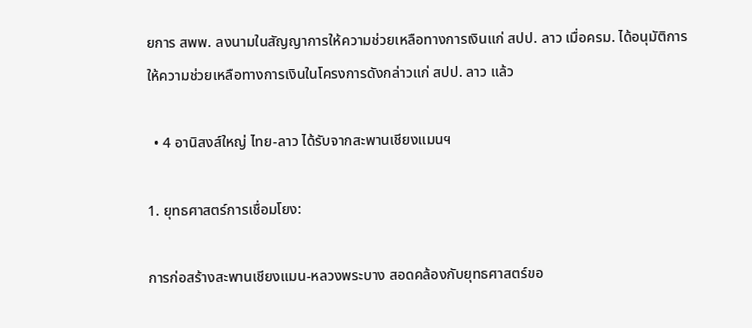ยการ สพพ. ลงนามในสัญญาการให้ความช่วยเหลือทางการเงินแก่ สปป. ลาว เมื่อครม. ได้อนุมัติการให้ความช่วยเหลือทางการเงินในโครงการดังกล่าวแก่ สปป. ลาว แล้ว

  • 4 อานิสงส์ใหญ่ ไทย-ลาว ได้รับจากสะพานเชียงแมนฯ

1. ยุทธศาสตร์การเชื่อมโยง:

การก่อสร้างสะพานเชียงแมน-หลวงพระบาง สอดคล้องกับยุทธศาสตร์ขอ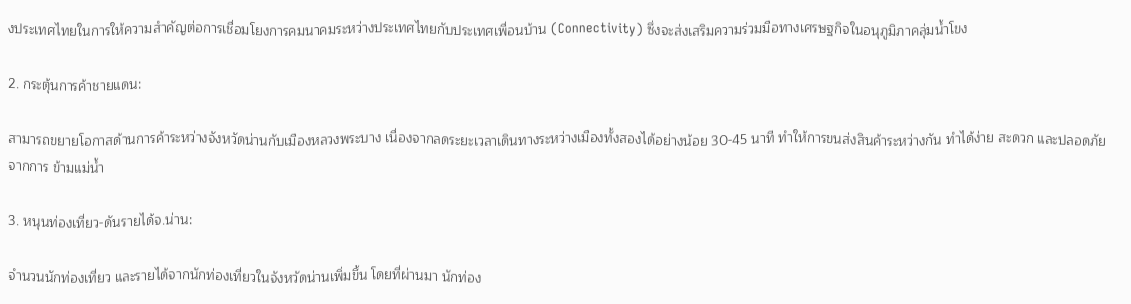งประเทศไทยในการให้ความสำคัญต่อการเชื่อมโยงการคมนาคมระหว่างประเทศไทยกับประเทศเพื่อนบ้าน (Connectivity) ซึ่งจะส่งเสริมความร่วมมือทางเศรษฐกิจในอนุภูมิภาคลุ่มน้ำโขง

2. กระตุ้นการค้าชายแดน:

สามารถขยายโอกาสด้านการค้าระหว่างจังหวัดน่านกับเมืองหลวงพระบาง เนื่องจากลดระยะเวลาเดินทางระหว่างเมืองทั้งสองได้อย่างน้อย 30-45 นาที ทำให้การขนส่งสินค้าระหว่างกัน ทำได้ง่าย สะดวก และปลอดภัยจากการ ข้ามแม่น้ำ

3. หนุนท่องเที่ยว-ดันรายได้จ.น่าน:

จำนวนนักท่องเที่ยว และรายได้จากนักท่องเที่ยวในจังหวัดน่านเพิ่มขึ้น โดยที่ผ่านมา นักท่อง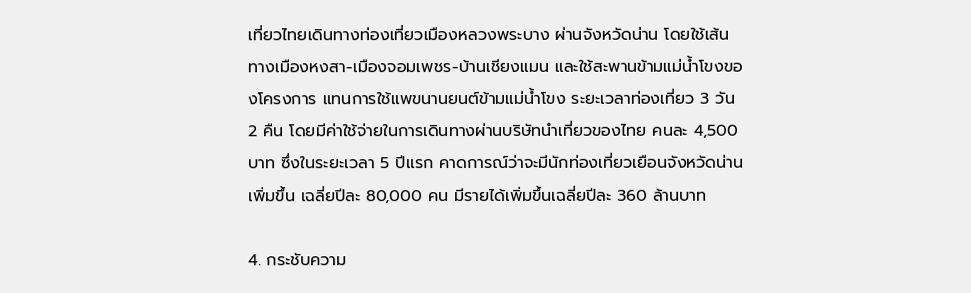เที่ยวไทยเดินทางท่องเที่ยวเมืองหลวงพระบาง ผ่านจังหวัดน่าน โดยใช้เส้นทางเมืองหงสา-เมืองจอมเพชร-บ้านเชียงแมน และใช้สะพานข้ามแม่น้ำโขงของโครงการ แทนการใช้แพขนานยนต์ข้ามแม่น้ำโขง ระยะเวลาท่องเที่ยว 3 วัน 2 คืน โดยมีค่าใช้จ่ายในการเดินทางผ่านบริษัทนำเที่ยวของไทย คนละ 4,500 บาท ซึ่งในระยะเวลา 5 ปีแรก คาดการณ์ว่าจะมีนักท่องเที่ยวเยือนจังหวัดน่านเพิ่มขึ้น เฉลี่ยปีละ 80,000 คน มีรายได้เพิ่มขึ้นเฉลี่ยปีละ 360 ล้านบาท

4. กระชับความ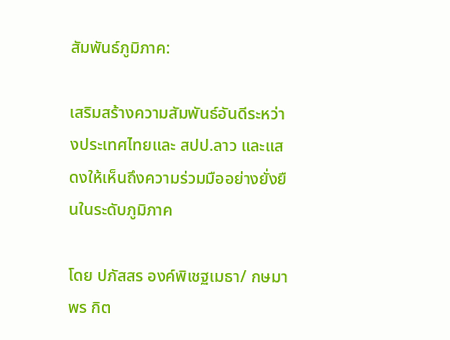สัมพันธ์ภูมิภาค:

เสริมสร้างความสัมพันธ์อันดีระหว่างประเทศไทยและ สปป.ลาว และแสดงให้เห็นถึงความร่วมมืออย่างยั่งยืนในระดับภูมิภาค

โดย ปภัสสร องค์พิเชฐเมธา/ กษมาพร กิต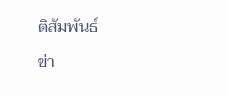ติสัมพันธ์

ข่า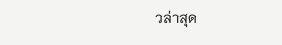วล่าสุด